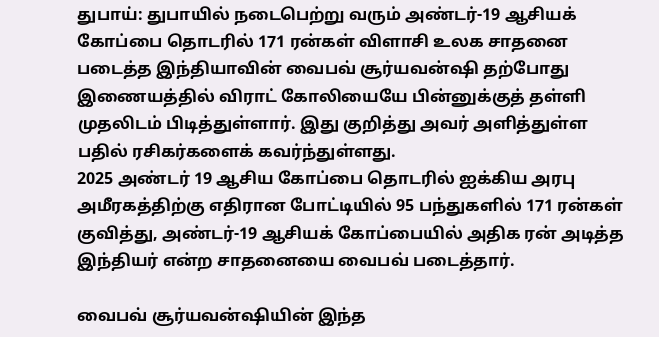துபாய்: துபாயில் நடைபெற்று வரும் அண்டர்-19 ஆசியக் கோப்பை தொடரில் 171 ரன்கள் விளாசி உலக சாதனை படைத்த இந்தியாவின் வைபவ் சூர்யவன்ஷி தற்போது இணையத்தில் விராட் கோலியையே பின்னுக்குத் தள்ளி முதலிடம் பிடித்துள்ளார். இது குறித்து அவர் அளித்துள்ள பதில் ரசிகர்களைக் கவர்ந்துள்ளது.
2025 அண்டர் 19 ஆசிய கோப்பை தொடரில் ஐக்கிய அரபு அமீரகத்திற்கு எதிரான போட்டியில் 95 பந்துகளில் 171 ரன்கள் குவித்து, அண்டர்-19 ஆசியக் கோப்பையில் அதிக ரன் அடித்த இந்தியர் என்ற சாதனையை வைபவ் படைத்தார்.

வைபவ் சூர்யவன்ஷியின் இந்த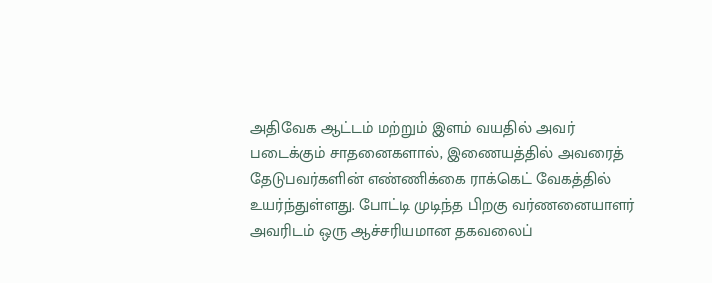அதிவேக ஆட்டம் மற்றும் இளம் வயதில் அவர் படைக்கும் சாதனைகளால், இணையத்தில் அவரைத் தேடுபவர்களின் எண்ணிக்கை ராக்கெட் வேகத்தில் உயர்ந்துள்ளது. போட்டி முடிந்த பிறகு வர்ணனையாளர் அவரிடம் ஒரு ஆச்சரியமான தகவலைப்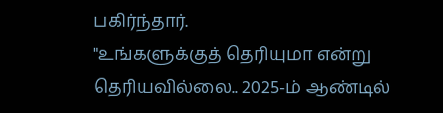பகிர்ந்தார்.
"உங்களுக்குத் தெரியுமா என்று தெரியவில்லை.. 2025-ம் ஆண்டில்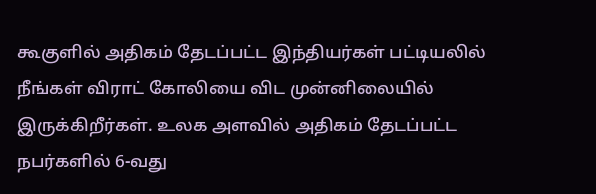கூகுளில் அதிகம் தேடப்பட்ட இந்தியர்கள் பட்டியலில் நீங்கள் விராட் கோலியை விட முன்னிலையில் இருக்கிறீர்கள். உலக அளவில் அதிகம் தேடப்பட்ட நபர்களில் 6-வது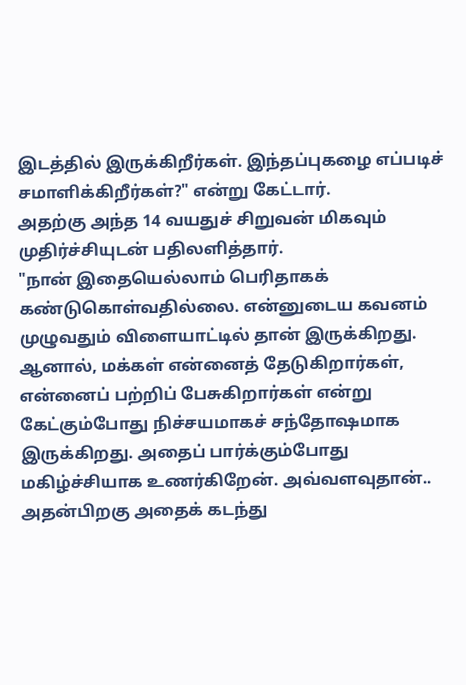இடத்தில் இருக்கிறீர்கள். இந்தப்புகழை எப்படிச் சமாளிக்கிறீர்கள்?" என்று கேட்டார்.
அதற்கு அந்த 14 வயதுச் சிறுவன் மிகவும் முதிர்ச்சியுடன் பதிலளித்தார்.
"நான் இதையெல்லாம் பெரிதாகக் கண்டுகொள்வதில்லை. என்னுடைய கவனம் முழுவதும் விளையாட்டில் தான் இருக்கிறது. ஆனால், மக்கள் என்னைத் தேடுகிறார்கள், என்னைப் பற்றிப் பேசுகிறார்கள் என்று கேட்கும்போது நிச்சயமாகச் சந்தோஷமாக இருக்கிறது. அதைப் பார்க்கும்போது மகிழ்ச்சியாக உணர்கிறேன். அவ்வளவுதான்.. அதன்பிறகு அதைக் கடந்து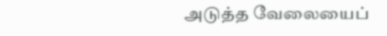அடுத்த வேலையைப்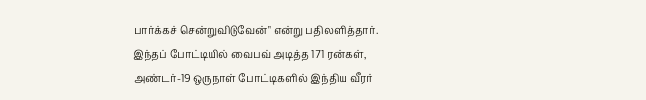பார்க்கச் சென்றுவிடுவேன்" என்று பதிலளித்தார்.
இந்தப் போட்டியில் வைபவ் அடித்த 171 ரன்கள், அண்டர்-19 ஒருநாள் போட்டிகளில் இந்திய வீரர்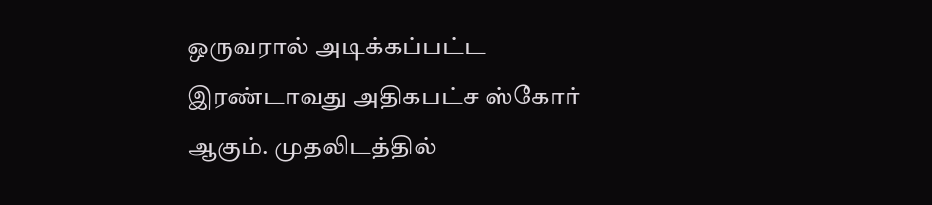ஒருவரால் அடிக்கப்பட்ட இரண்டாவது அதிகபட்ச ஸ்கோர் ஆகும். முதலிடத்தில்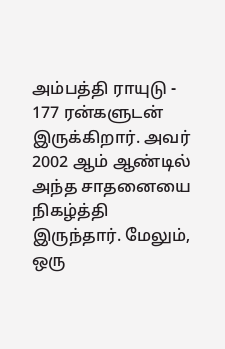அம்பத்தி ராயுடு - 177 ரன்களுடன் இருக்கிறார். அவர் 2002 ஆம் ஆண்டில் அந்த சாதனையை நிகழ்த்தி இருந்தார். மேலும், ஒரு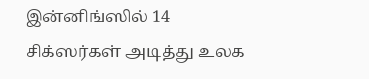இன்னிங்ஸில் 14 சிக்ஸர்கள் அடித்து உலக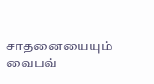சாதனையையும் வைபவ்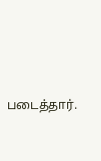படைத்தார்.